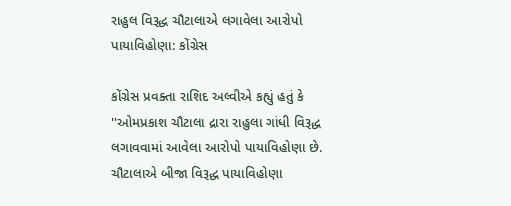રાહુલ વિરૂદ્ધ ચૌટાલાએ લગાવેલા આરોપો પાયાવિહોણા: કોંગ્રેસ

કોંગ્રેસ પ્રવક્તા રાશિદ અલ્વીએ કહ્યું હતું કે ''ઓમપ્રકાશ ચૌટાલા દ્રારા રાહુલા ગાંધી વિરૂદ્ધ લગાવવામાં આવેલા આરોપો પાયાવિહોણા છે. ચૌટાલાએ બીજા વિરૂદ્ધ પાયાવિહોણા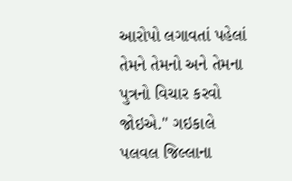આરોપો લગાવતાં પહેલાં તેમને તેમનો અને તેમના પુત્રનો વિચાર કરવો જોઇએ.'' ગઇકાલે પલવલ જિલ્લાના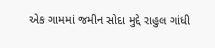એક ગામમાં જમીન સોદા મુદ્દે રાહુલ ગાંધી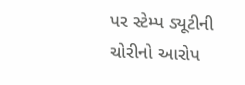પર સ્ટેમ્પ ડ્યૂટીની ચોરીનો આરોપ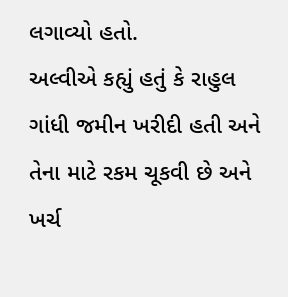લગાવ્યો હતો.
અલ્વીએ કહ્યું હતું કે રાહુલ ગાંધી જમીન ખરીદી હતી અને તેના માટે રકમ ચૂકવી છે અને ખર્ચ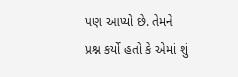પણ આપ્યો છે. તેમને પ્રશ્ન કર્યો હતો કે એમાં શું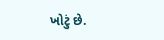ખોટું છે.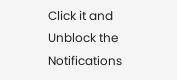Click it and Unblock the Notifications